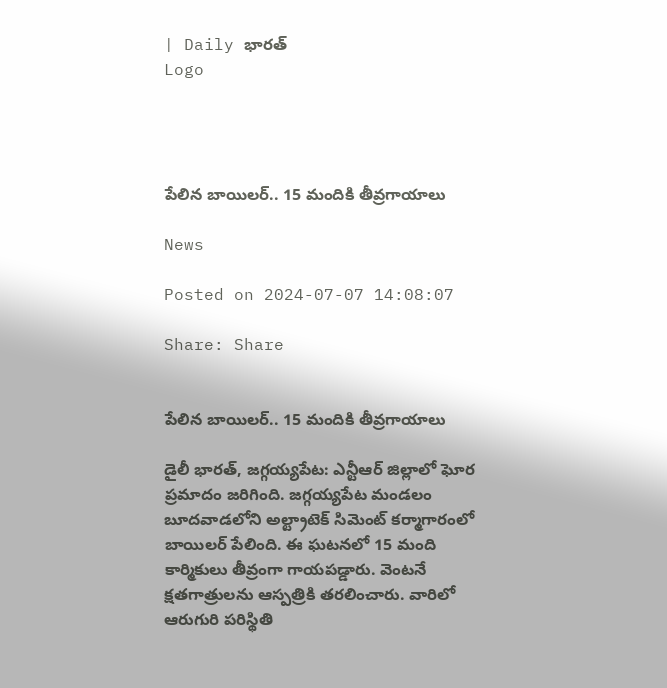| Daily భారత్
Logo




పేలిన బాయిలర్.. 15 మందికి తీవ్రగాయాలు

News

Posted on 2024-07-07 14:08:07

Share: Share


పేలిన బాయిలర్.. 15 మందికి తీవ్రగాయాలు

డైలీ భారత్, జగ్గయ్యపేట: ఎన్టీఆర్ జిల్లాలో ఘోర ప్రమాదం జరిగింది. జగ్గయ్యపేట మండలం బూదవాడలోని అల్ట్రాటెక్ సిమెంట్ కర్మాగారంలో బాయిలర్ పేలింది. ఈ ఘటనలో 15 మంది కార్మికులు తీవ్రంగా గాయపడ్డారు. వెంటనే క్షతగాత్రులను ఆస్పత్రికి తరలించారు. వారిలో ఆరుగురి పరిస్థితి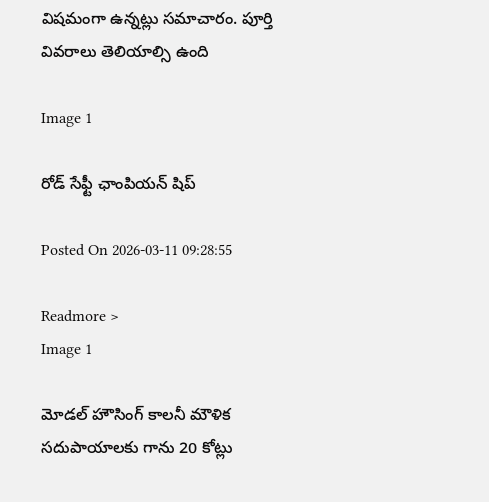విషమంగా ఉన్నట్లు సమాచారం. పూర్తి వివరాలు తెలియాల్సి ఉంది

Image 1

రోడ్ సేఫ్టీ ఛాంపియన్ షిప్

Posted On 2026-03-11 09:28:55

Readmore >
Image 1

మోడల్ హౌసింగ్ కాలనీ మౌళిక సదుపాయాలకు గాను 20 కోట్లు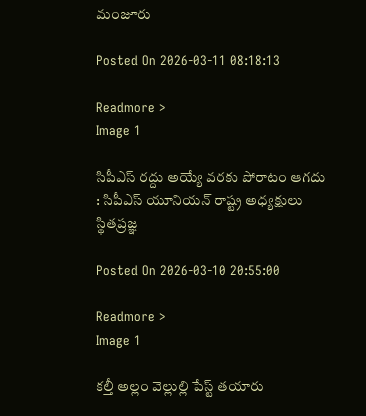మంజూరు

Posted On 2026-03-11 08:18:13

Readmore >
Image 1

సిపీఎస్ రద్దు అయ్యే వరకు పోరాటం ఆగదు : సిపీఎస్ యూనియన్ రాష్ట్ర అధ్యక్షులు స్థితప్రజ్ఞ

Posted On 2026-03-10 20:55:00

Readmore >
Image 1

కల్తీ అల్లం వెల్లుల్లి పేస్ట్ తయారు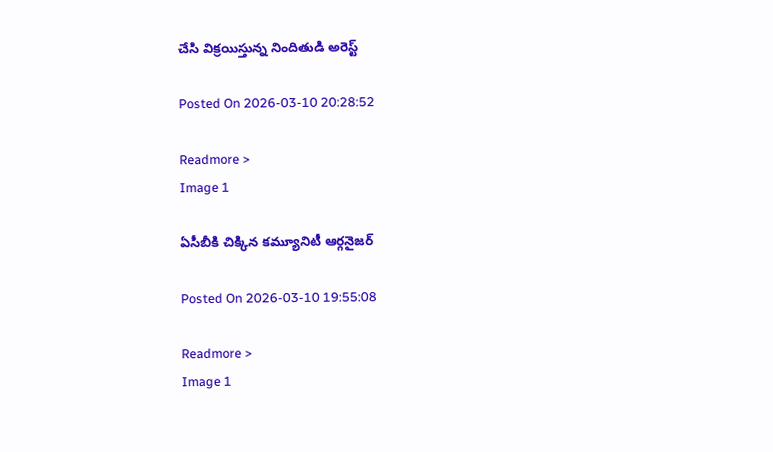చేసి విక్రయిస్తున్న నిందితుడి అరెస్ట్

Posted On 2026-03-10 20:28:52

Readmore >
Image 1

ఏసీబీకి చిక్కిన కమ్యూనిటీ ఆర్గనైజర్

Posted On 2026-03-10 19:55:08

Readmore >
Image 1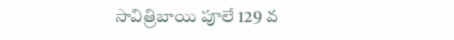సావిత్రిబాయి పూలే 129 వ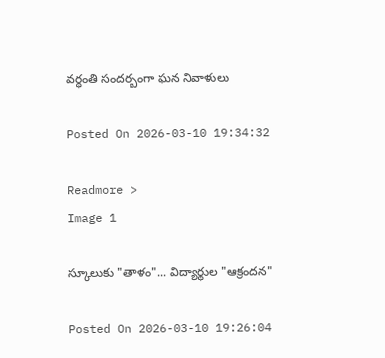వర్ధంతి సందర్బంగా ఘన నివాళులు

Posted On 2026-03-10 19:34:32

Readmore >
Image 1

స్కూలుకు "తాళం"... విద్యార్థుల "ఆక్రందన"

Posted On 2026-03-10 19:26:04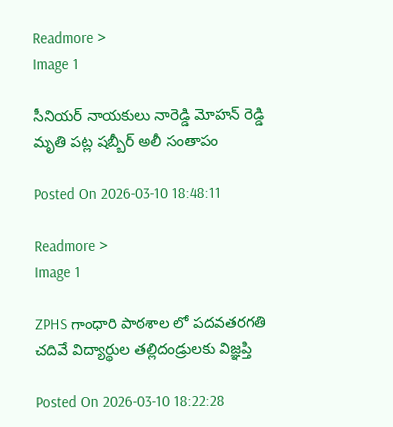Readmore >
Image 1

సీనియర్ నాయకులు నారెడ్డి మోహన్ రెడ్డి మృతి పట్ల షబ్బీర్ అలీ సంతాపం

Posted On 2026-03-10 18:48:11

Readmore >
Image 1

ZPHS గాంధారి పాఠశాల లో పదవతరగతి చదివే విద్యార్థుల తల్లిదండ్రులకు విజ్ఞప్తి

Posted On 2026-03-10 18:22:28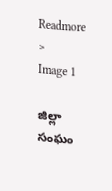Readmore >
Image 1

జిల్లా సంఘం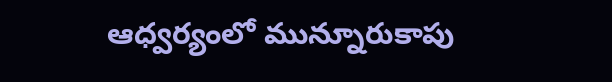ఆధ్వర్యంలో మున్నూరుకాపు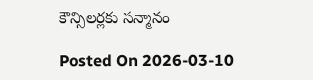కౌన్సిలర్లకు సన్మానం

Posted On 2026-03-10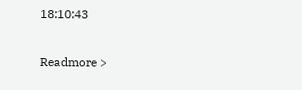18:10:43

Readmore >